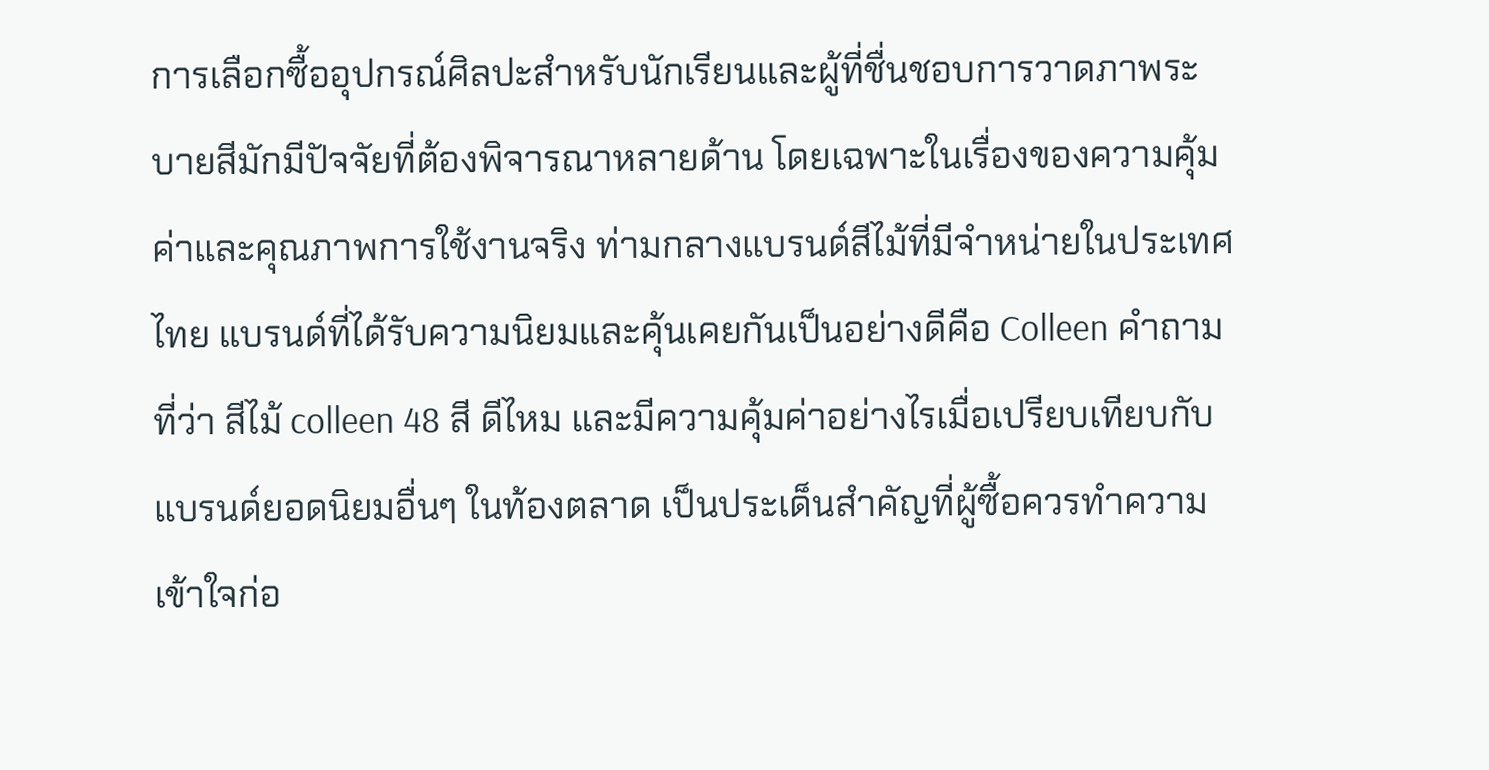การเลือกซื้ออุปกรณ์ศิลปะสำหรับนักเรียนและผู้ที่ชื่นชอบการวาดภาพระบายสีมักมีปัจจัยที่ต้องพิจารณาหลายด้าน โดยเฉพาะในเรื่องของความคุ้มค่าและคุณภาพการใช้งานจริง ท่ามกลางแบรนด์สีไม้ที่มีจำหน่ายในประเทศไทย แบรนด์ที่ได้รับความนิยมและคุ้นเคยกันเป็นอย่างดีคือ Colleen คำถามที่ว่า สีไม้ colleen 48 สี ดีไหม และมีความคุ้มค่าอย่างไรเมื่อเปรียบเทียบกับแบรนด์ยอดนิยมอื่นๆ ในท้องตลาด เป็นประเด็นสำคัญที่ผู้ซื้อควรทำความเข้าใจก่อ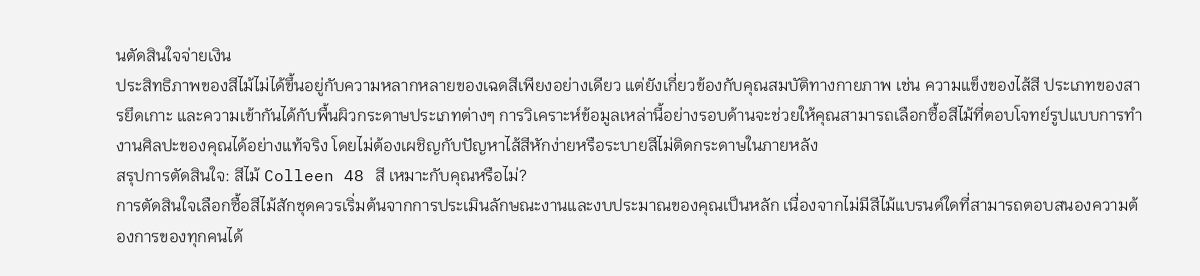นตัดสินใจจ่ายเงิน
ประสิทธิภาพของสีไม้ไม่ได้ขึ้นอยู่กับความหลากหลายของเฉดสีเพียงอย่างเดียว แต่ยังเกี่ยวข้องกับคุณสมบัติทางกายภาพ เช่น ความแข็งของไส้สี ประเภทของสารยึดเกาะ และความเข้ากันได้กับพื้นผิวกระดาษประเภทต่างๆ การวิเคราะห์ข้อมูลเหล่านี้อย่างรอบด้านจะช่วยให้คุณสามารถเลือกซื้อสีไม้ที่ตอบโจทย์รูปแบบการทำงานศิลปะของคุณได้อย่างแท้จริง โดยไม่ต้องเผชิญกับปัญหาไส้สีหักง่ายหรือระบายสีไม่ติดกระดาษในภายหลัง
สรุปการตัดสินใจ: สีไม้ Colleen 48 สี เหมาะกับคุณหรือไม่?
การตัดสินใจเลือกซื้อสีไม้สักชุดควรเริ่มต้นจากการประเมินลักษณะงานและงบประมาณของคุณเป็นหลัก เนื่องจากไม่มีสีไม้แบรนด์ใดที่สามารถตอบสนองความต้องการของทุกคนได้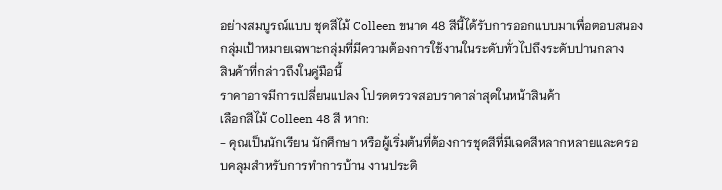อย่างสมบูรณ์แบบ ชุดสีไม้ Colleen ขนาด 48 สีนี้ได้รับการออกแบบมาเพื่อตอบสนองกลุ่มเป้าหมายเฉพาะกลุ่มที่มีความต้องการใช้งานในระดับทั่วไปถึงระดับปานกลาง
สินค้าที่กล่าวถึงในคู่มือนี้
ราคาอาจมีการเปลี่ยนแปลง โปรดตรวจสอบราคาล่าสุดในหน้าสินค้า
เลือกสีไม้ Colleen 48 สี หาก:
- คุณเป็นนักเรียน นักศึกษา หรือผู้เริ่มต้นที่ต้องการชุดสีที่มีเฉดสีหลากหลายและครอบคลุมสำหรับการทำการบ้าน งานประดิ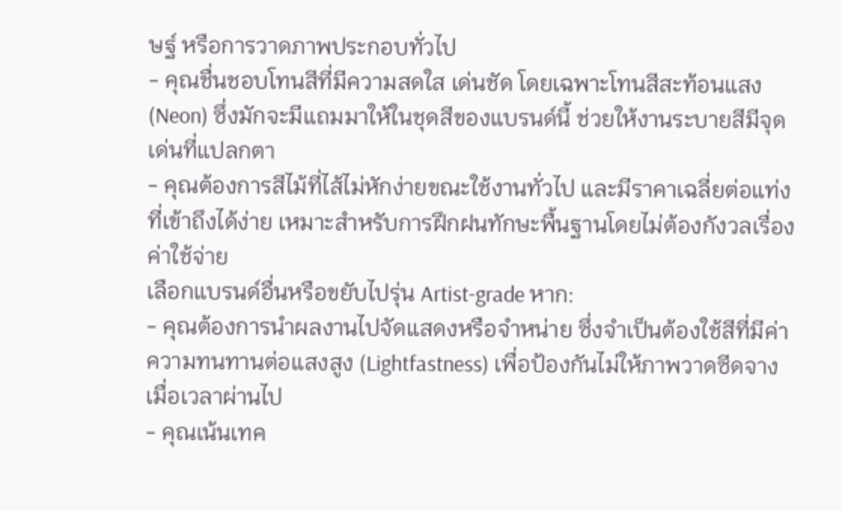ษฐ์ หรือการวาดภาพประกอบทั่วไป
- คุณชื่นชอบโทนสีที่มีความสดใส เด่นชัด โดยเฉพาะโทนสีสะท้อนแสง (Neon) ซึ่งมักจะมีแถมมาให้ในชุดสีของแบรนด์นี้ ช่วยให้งานระบายสีมีจุดเด่นที่แปลกตา
- คุณต้องการสีไม้ที่ไส้ไม่หักง่ายขณะใช้งานทั่วไป และมีราคาเฉลี่ยต่อแท่งที่เข้าถึงได้ง่าย เหมาะสำหรับการฝึกฝนทักษะพื้นฐานโดยไม่ต้องกังวลเรื่องค่าใช้จ่าย
เลือกแบรนด์อื่นหรือขยับไปรุ่น Artist-grade หาก:
- คุณต้องการนำผลงานไปจัดแสดงหรือจำหน่าย ซึ่งจำเป็นต้องใช้สีที่มีค่าความทนทานต่อแสงสูง (Lightfastness) เพื่อป้องกันไม่ให้ภาพวาดซีดจางเมื่อเวลาผ่านไป
- คุณเน้นเทค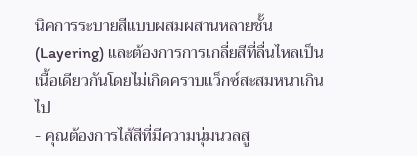นิคการระบายสีแบบผสมผสานหลายชั้น (Layering) และต้องการการเกลี่ยสีที่ลื่นไหลเป็นเนื้อเดียวกันโดยไม่เกิดคราบแว็กซ์สะสมหนาเกินไป
- คุณต้องการไส้สีที่มีความนุ่มนวลสู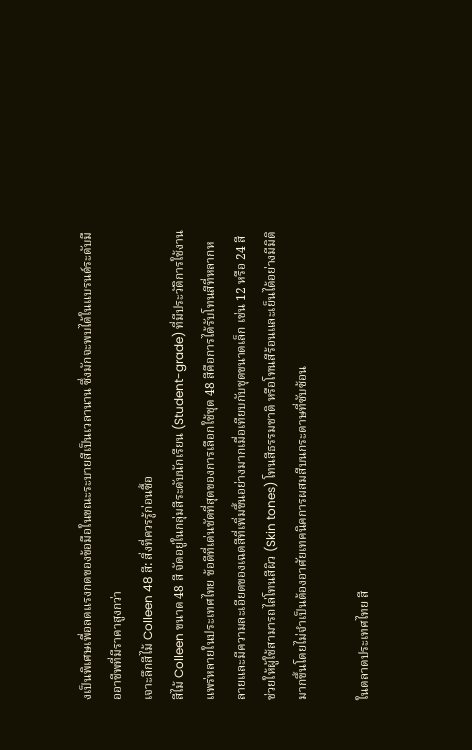งเป็นพิเศษเพื่อลดแรงกดของข้อมือในขณะระบายสีเป็นเวลานาน ซึ่งมักจะพบได้ในแบรนด์ระดับมืออาชีพที่มีราคาสูงกว่า
เจาะลึกสีไม้ Colleen 48 สี: สิ่งที่ควรรู้ก่อนซื้อ
สีไม้ Colleen ขนาด 48 สี จัดอยู่ในกลุ่มสีระดับนักเรียน (Student-grade) ที่มีประวัติการใช้งานแพร่หลายในประเทศไทย ข้อดีที่เด่นชัดที่สุดของการเลือกใช้ชุด 48 สีคือการได้รับโทนสีที่หลากหลายและมีความละเอียดของเฉดสีที่เพิ่มขึ้นอย่างมากเมื่อเทียบกับชุดขนาดเล็ก เช่น 12 หรือ 24 สี ช่วยให้ผู้ใช้สามารถไล่โทนสีผิว (Skin tones) โทนสีธรรมชาติ หรือโทนสีร้อนและเย็นได้อย่างมีมิติมากขึ้นโดยไม่จำเป็นต้องอาศัยเทคนิคการผสมสีบนกระดาษที่ซับซ้อน

ในตลาดประเทศไทย สี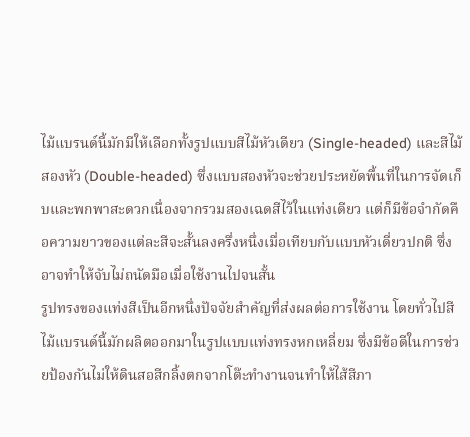ไม้แบรนด์นี้มักมีให้เลือกทั้งรูปแบบสีไม้หัวเดียว (Single-headed) และสีไม้สองหัว (Double-headed) ซึ่งแบบสองหัวจะช่วยประหยัดพื้นที่ในการจัดเก็บและพกพาสะดวกเนื่องจากรวมสองเฉดสีไว้ในแท่งเดียว แต่ก็มีข้อจำกัดคือความยาวของแต่ละสีจะสั้นลงครึ่งหนึ่งเมื่อเทียบกับแบบหัวเดี่ยวปกติ ซึ่งอาจทำให้จับไม่ถนัดมือเมื่อใช้งานไปจนสั้น
รูปทรงของแท่งสีเป็นอีกหนึ่งปัจจัยสำคัญที่ส่งผลต่อการใช้งาน โดยทั่วไปสีไม้แบรนด์นี้มักผลิตออกมาในรูปแบบแท่งทรงหกเหลี่ยม ซึ่งมีข้อดีในการช่วยป้องกันไม่ให้ดินสอสีกลิ้งตกจากโต๊ะทำงานจนทำให้ไส้สีภา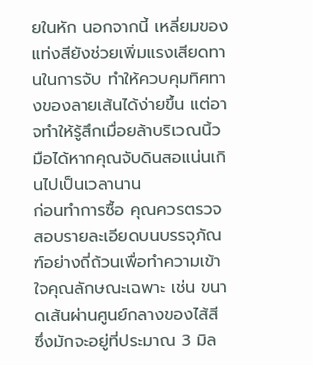ยในหัก นอกจากนี้ เหลี่ยมของแท่งสียังช่วยเพิ่มแรงเสียดทานในการจับ ทำให้ควบคุมทิศทางของลายเส้นได้ง่ายขึ้น แต่อาจทำให้รู้สึกเมื่อยล้าบริเวณนิ้วมือได้หากคุณจับดินสอแน่นเกินไปเป็นเวลานาน
ก่อนทำการซื้อ คุณควรตรวจสอบรายละเอียดบนบรรจุภัณฑ์อย่างถี่ถ้วนเพื่อทำความเข้าใจคุณลักษณะเฉพาะ เช่น ขนาดเส้นผ่านศูนย์กลางของไส้สี ซึ่งมักจะอยู่ที่ประมาณ 3 มิล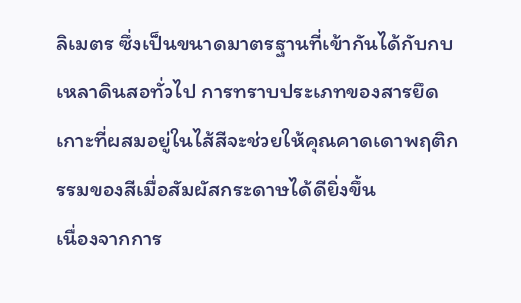ลิเมตร ซึ่งเป็นขนาดมาตรฐานที่เข้ากันได้กับกบเหลาดินสอทั่วไป การทราบประเภทของสารยึดเกาะที่ผสมอยู่ในไส้สีจะช่วยให้คุณคาดเดาพฤติกรรมของสีเมื่อสัมผัสกระดาษได้ดียิ่งขึ้น
เนื่องจากการ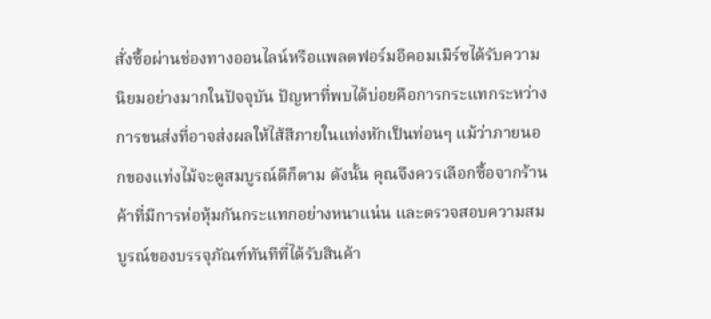สั่งซื้อผ่านช่องทางออนไลน์หรือแพลตฟอร์มอีคอมเมิร์ซได้รับความนิยมอย่างมากในปัจจุบัน ปัญหาที่พบได้บ่อยคือการกระแทกระหว่างการขนส่งที่อาจส่งผลให้ไส้สีภายในแท่งหักเป็นท่อนๆ แม้ว่าภายนอกของแท่งไม้จะดูสมบูรณ์ดีก็ตาม ดังนั้น คุณจึงควรเลือกซื้อจากร้านค้าที่มีการห่อหุ้มกันกระแทกอย่างหนาแน่น และตรวจสอบความสมบูรณ์ของบรรจุภัณฑ์ทันทีที่ได้รับสินค้า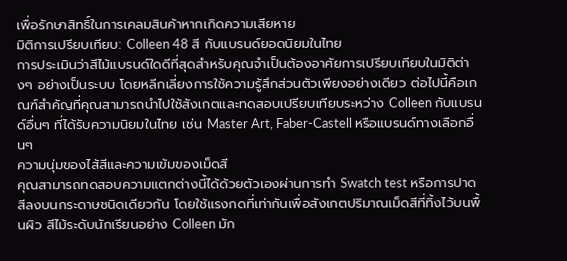เพื่อรักษาสิทธิ์ในการเคลมสินค้าหากเกิดความเสียหาย
มิติการเปรียบเทียบ: Colleen 48 สี กับแบรนด์ยอดนิยมในไทย
การประเมินว่าสีไม้แบรนด์ใดดีที่สุดสำหรับคุณจำเป็นต้องอาศัยการเปรียบเทียบในมิติต่างๆ อย่างเป็นระบบ โดยหลีกเลี่ยงการใช้ความรู้สึกส่วนตัวเพียงอย่างเดียว ต่อไปนี้คือเกณฑ์สำคัญที่คุณสามารถนำไปใช้สังเกตและทดสอบเปรียบเทียบระหว่าง Colleen กับแบรนด์อื่นๆ ที่ได้รับความนิยมในไทย เช่น Master Art, Faber-Castell หรือแบรนด์ทางเลือกอื่นๆ
ความนุ่มของไส้สีและความเข้มของเม็ดสี
คุณสามารถทดสอบความแตกต่างนี้ได้ด้วยตัวเองผ่านการทำ Swatch test หรือการปาดสีลงบนกระดาษชนิดเดียวกัน โดยใช้แรงกดที่เท่ากันเพื่อสังเกตปริมาณเม็ดสีที่ทิ้งไว้บนพื้นผิว สีไม้ระดับนักเรียนอย่าง Colleen มัก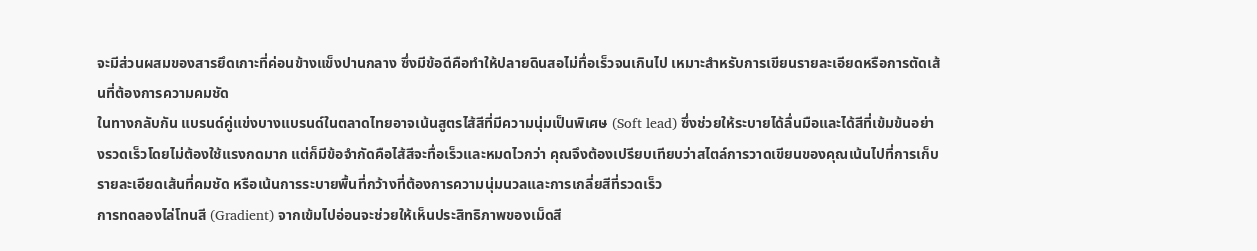จะมีส่วนผสมของสารยึดเกาะที่ค่อนข้างแข็งปานกลาง ซึ่งมีข้อดีคือทำให้ปลายดินสอไม่ทื่อเร็วจนเกินไป เหมาะสำหรับการเขียนรายละเอียดหรือการตัดเส้นที่ต้องการความคมชัด
ในทางกลับกัน แบรนด์คู่แข่งบางแบรนด์ในตลาดไทยอาจเน้นสูตรไส้สีที่มีความนุ่มเป็นพิเศษ (Soft lead) ซึ่งช่วยให้ระบายได้ลื่นมือและได้สีที่เข้มข้นอย่างรวดเร็วโดยไม่ต้องใช้แรงกดมาก แต่ก็มีข้อจำกัดคือไส้สีจะทื่อเร็วและหมดไวกว่า คุณจึงต้องเปรียบเทียบว่าสไตล์การวาดเขียนของคุณเน้นไปที่การเก็บรายละเอียดเส้นที่คมชัด หรือเน้นการระบายพื้นที่กว้างที่ต้องการความนุ่มนวลและการเกลี่ยสีที่รวดเร็ว
การทดลองไล่โทนสี (Gradient) จากเข้มไปอ่อนจะช่วยให้เห็นประสิทธิภาพของเม็ดสี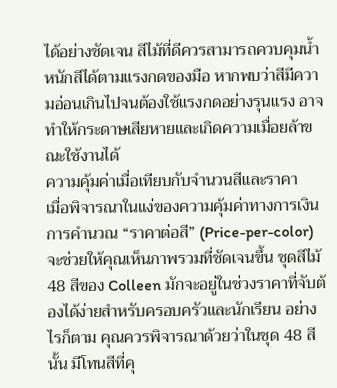ได้อย่างชัดเจน สีไม้ที่ดีควรสามารถควบคุมน้ำหนักสีได้ตามแรงกดของมือ หากพบว่าสีมีความอ่อนเกินไปจนต้องใช้แรงกดอย่างรุนแรง อาจทำให้กระดาษเสียหายและเกิดความเมื่อยล้าขณะใช้งานได้
ความคุ้มค่าเมื่อเทียบกับจำนวนสีและราคา
เมื่อพิจารณาในแง่ของความคุ้มค่าทางการเงิน การคำนวณ “ราคาต่อสี” (Price-per-color) จะช่วยให้คุณเห็นภาพรวมที่ชัดเจนขึ้น ชุดสีไม้ 48 สีของ Colleen มักจะอยู่ในช่วงราคาที่จับต้องได้ง่ายสำหรับครอบครัวและนักเรียน อย่างไรก็ตาม คุณควรพิจารณาด้วยว่าในชุด 48 สีนั้น มีโทนสีที่คุ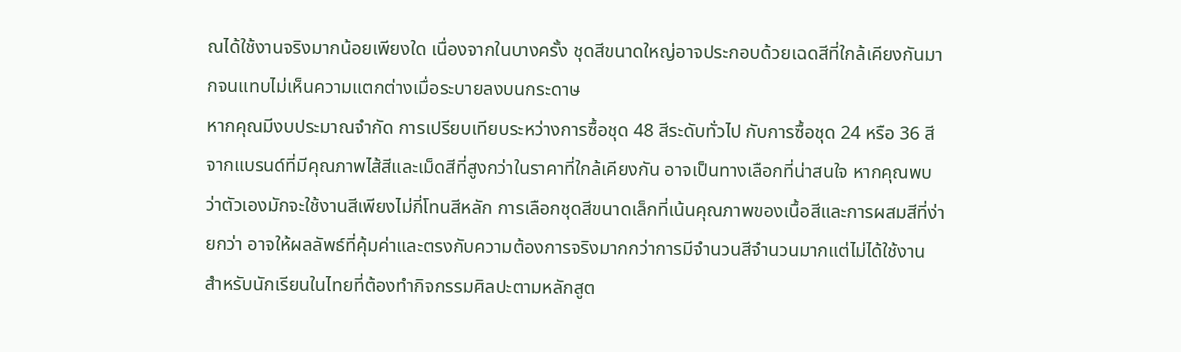ณได้ใช้งานจริงมากน้อยเพียงใด เนื่องจากในบางครั้ง ชุดสีขนาดใหญ่อาจประกอบด้วยเฉดสีที่ใกล้เคียงกันมากจนแทบไม่เห็นความแตกต่างเมื่อระบายลงบนกระดาษ
หากคุณมีงบประมาณจำกัด การเปรียบเทียบระหว่างการซื้อชุด 48 สีระดับทั่วไป กับการซื้อชุด 24 หรือ 36 สีจากแบรนด์ที่มีคุณภาพไส้สีและเม็ดสีที่สูงกว่าในราคาที่ใกล้เคียงกัน อาจเป็นทางเลือกที่น่าสนใจ หากคุณพบว่าตัวเองมักจะใช้งานสีเพียงไม่กี่โทนสีหลัก การเลือกชุดสีขนาดเล็กที่เน้นคุณภาพของเนื้อสีและการผสมสีที่ง่ายกว่า อาจให้ผลลัพธ์ที่คุ้มค่าและตรงกับความต้องการจริงมากกว่าการมีจำนวนสีจำนวนมากแต่ไม่ได้ใช้งาน
สำหรับนักเรียนในไทยที่ต้องทำกิจกรรมศิลปะตามหลักสูต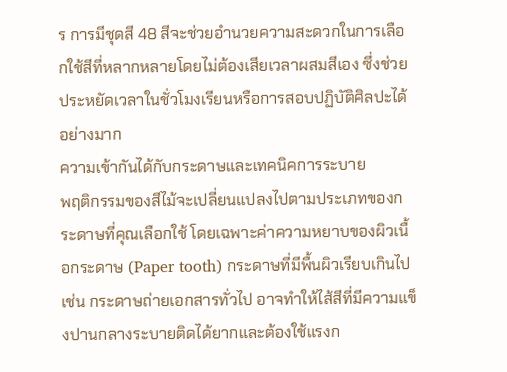ร การมีชุดสี 48 สีจะช่วยอำนวยความสะดวกในการเลือกใช้สีที่หลากหลายโดยไม่ต้องเสียเวลาผสมสีเอง ซึ่งช่วยประหยัดเวลาในชั่วโมงเรียนหรือการสอบปฏิบัติศิลปะได้อย่างมาก
ความเข้ากันได้กับกระดาษและเทคนิคการระบาย
พฤติกรรมของสีไม้จะเปลี่ยนแปลงไปตามประเภทของกระดาษที่คุณเลือกใช้ โดยเฉพาะค่าความหยาบของผิวเนื้อกระดาษ (Paper tooth) กระดาษที่มีพื้นผิวเรียบเกินไป เช่น กระดาษถ่ายเอกสารทั่วไป อาจทำให้ไส้สีที่มีความแข็งปานกลางระบายติดได้ยากและต้องใช้แรงก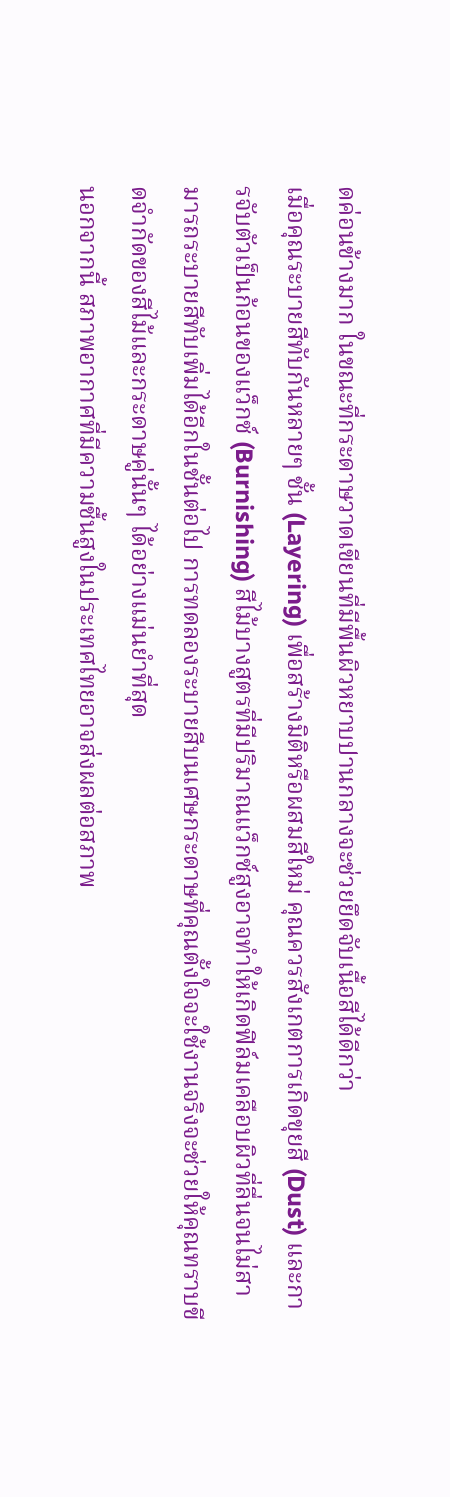ดค่อนข้างมาก ในขณะที่กระดาษวาดเขียนที่มีพื้นผิวหยาบปานกลางจะช่วยยึดจับเนื้อสีได้ดีกว่า
เมื่อคุณระบายสีทับกันหลายๆ ชั้น (Layering) เพื่อสร้างมิติหรือผสมสีใหม่ คุณควรสังเกตการเกิดขุยสี (Dust) และการจับตัวเป็นก้อนของแว็กซ์ (Burnishing) สีไม้บางสูตรที่มีปริมาณแว็กซ์สูงอาจทำให้เกิดฟิล์มเคลือบผิวที่ลื่นจนไม่สามารถระบายสีทับเพิ่มได้อีกในชั้นต่อไป การทดลองระบายสีบนเศษกระดาษที่คุณตั้งใจจะใช้งานจริงจะช่วยให้คุณทราบขีดจำกัดของสีไม้และกระดาษคู่นั้นๆ ได้อย่างแม่นยำที่สุด
นอกจากนี้ สภาพอากาศที่มีความชื้นสูงในประเทศไทยอาจส่งผลต่อสภาพ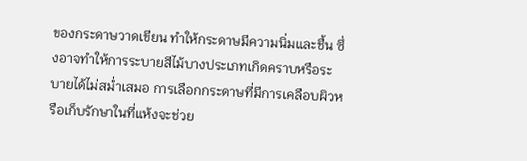ของกระดาษวาดเขียน ทำให้กระดาษมีความนิ่มและชื้น ซึ่งอาจทำให้การระบายสีไม้บางประเภทเกิดคราบหรือระบายได้ไม่สม่ำเสมอ การเลือกกระดาษที่มีการเคลือบผิวหรือเก็บรักษาในที่แห้งจะช่วย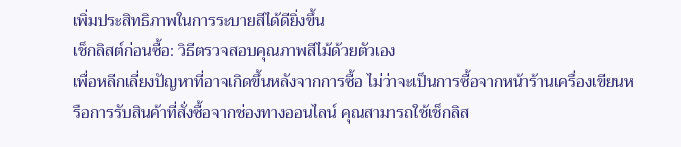เพิ่มประสิทธิภาพในการระบายสีได้ดียิ่งขึ้น
เช็กลิสต์ก่อนซื้อ: วิธีตรวจสอบคุณภาพสีไม้ด้วยตัวเอง
เพื่อหลีกเลี่ยงปัญหาที่อาจเกิดขึ้นหลังจากการซื้อ ไม่ว่าจะเป็นการซื้อจากหน้าร้านเครื่องเขียนหรือการรับสินค้าที่สั่งซื้อจากช่องทางออนไลน์ คุณสามารถใช้เช็กลิส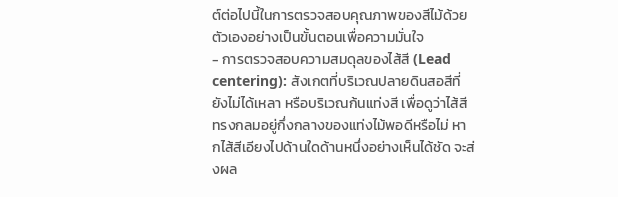ต์ต่อไปนี้ในการตรวจสอบคุณภาพของสีไม้ด้วยตัวเองอย่างเป็นขั้นตอนเพื่อความมั่นใจ
- การตรวจสอบความสมดุลของไส้สี (Lead centering): สังเกตที่บริเวณปลายดินสอสีที่ยังไม่ได้เหลา หรือบริเวณก้นแท่งสี เพื่อดูว่าไส้สีทรงกลมอยู่กึ่งกลางของแท่งไม้พอดีหรือไม่ หากไส้สีเอียงไปด้านใดด้านหนึ่งอย่างเห็นได้ชัด จะส่งผล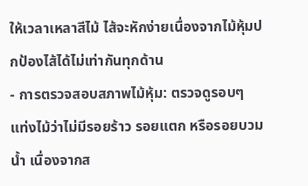ให้เวลาเหลาสีไม้ ไส้จะหักง่ายเนื่องจากไม้หุ้มปกป้องไส้ได้ไม่เท่ากันทุกด้าน
- การตรวจสอบสภาพไม้หุ้ม: ตรวจดูรอบๆ แท่งไม้ว่าไม่มีรอยร้าว รอยแตก หรือรอยบวมน้ำ เนื่องจากส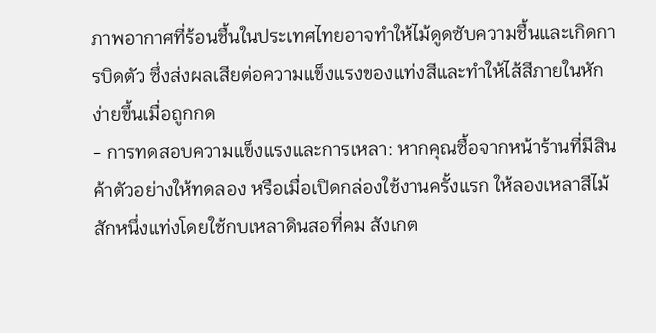ภาพอากาศที่ร้อนชื้นในประเทศไทยอาจทำให้ไม้ดูดซับความชื้นและเกิดการบิดตัว ซึ่งส่งผลเสียต่อความแข็งแรงของแท่งสีและทำให้ไส้สีภายในหักง่ายขึ้นเมื่อถูกกด
- การทดสอบความแข็งแรงและการเหลา: หากคุณซื้อจากหน้าร้านที่มีสินค้าตัวอย่างให้ทดลอง หรือเมื่อเปิดกล่องใช้งานครั้งแรก ให้ลองเหลาสีไม้สักหนึ่งแท่งโดยใช้กบเหลาดินสอที่คม สังเกต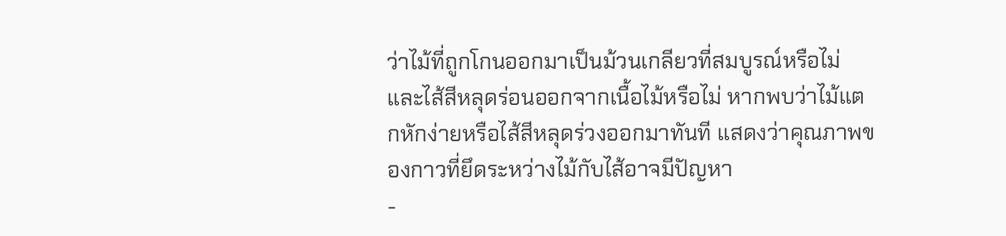ว่าไม้ที่ถูกโกนออกมาเป็นม้วนเกลียวที่สมบูรณ์หรือไม่ และไส้สีหลุดร่อนออกจากเนื้อไม้หรือไม่ หากพบว่าไม้แตกหักง่ายหรือไส้สีหลุดร่วงออกมาทันที แสดงว่าคุณภาพของกาวที่ยึดระหว่างไม้กับไส้อาจมีปัญหา
-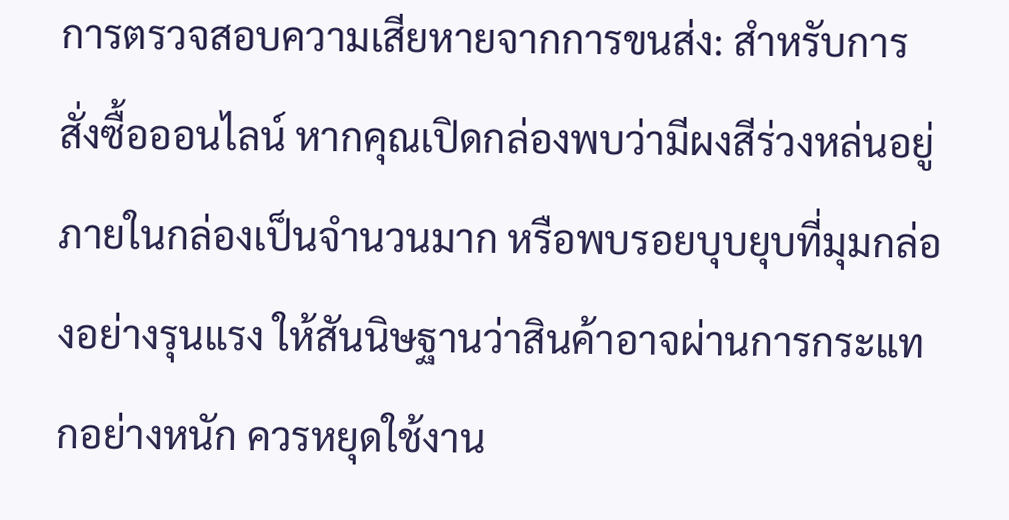การตรวจสอบความเสียหายจากการขนส่ง: สำหรับการสั่งซื้อออนไลน์ หากคุณเปิดกล่องพบว่ามีผงสีร่วงหล่นอยู่ภายในกล่องเป็นจำนวนมาก หรือพบรอยบุบยุบที่มุมกล่องอย่างรุนแรง ให้สันนิษฐานว่าสินค้าอาจผ่านการกระแทกอย่างหนัก ควรหยุดใช้งาน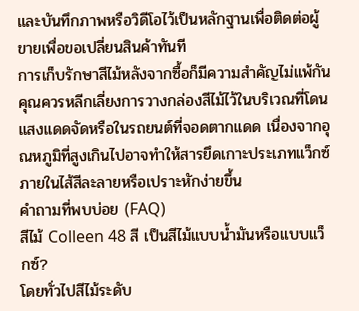และบันทึกภาพหรือวิดีโอไว้เป็นหลักฐานเพื่อติดต่อผู้ขายเพื่อขอเปลี่ยนสินค้าทันที
การเก็บรักษาสีไม้หลังจากซื้อก็มีความสำคัญไม่แพ้กัน คุณควรหลีกเลี่ยงการวางกล่องสีไม้ไว้ในบริเวณที่โดนแสงแดดจัดหรือในรถยนต์ที่จอดตากแดด เนื่องจากอุณหภูมิที่สูงเกินไปอาจทำให้สารยึดเกาะประเภทแว็กซ์ภายในไส้สีละลายหรือเปราะหักง่ายขึ้น
คำถามที่พบบ่อย (FAQ)
สีไม้ Colleen 48 สี เป็นสีไม้แบบน้ำมันหรือแบบแว็กซ์?
โดยทั่วไปสีไม้ระดับ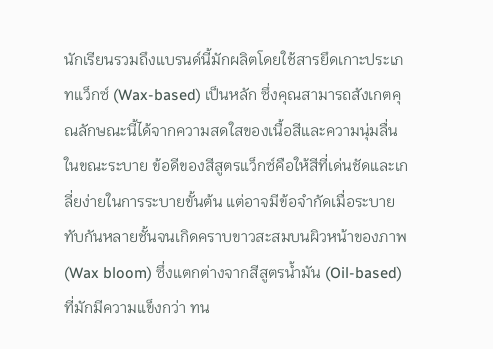นักเรียนรวมถึงแบรนด์นี้มักผลิตโดยใช้สารยึดเกาะประเภทแว็กซ์ (Wax-based) เป็นหลัก ซึ่งคุณสามารถสังเกตคุณลักษณะนี้ได้จากความสดใสของเนื้อสีและความนุ่มลื่นในขณะระบาย ข้อดีของสีสูตรแว็กซ์คือให้สีที่เด่นชัดและเกลี่ยง่ายในการระบายขั้นต้น แต่อาจมีข้อจำกัดเมื่อระบายทับกันหลายชั้นจนเกิดคราบขาวสะสมบนผิวหน้าของภาพ (Wax bloom) ซึ่งแตกต่างจากสีสูตรน้ำมัน (Oil-based) ที่มักมีความแข็งกว่า ทน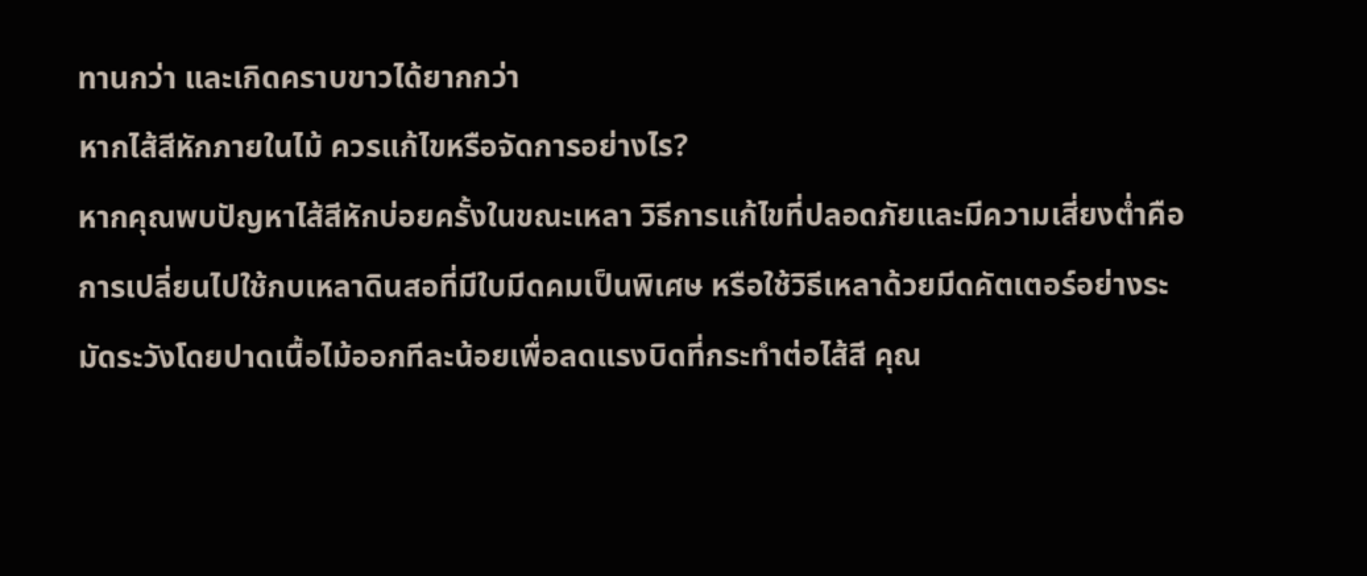ทานกว่า และเกิดคราบขาวได้ยากกว่า
หากไส้สีหักภายในไม้ ควรแก้ไขหรือจัดการอย่างไร?
หากคุณพบปัญหาไส้สีหักบ่อยครั้งในขณะเหลา วิธีการแก้ไขที่ปลอดภัยและมีความเสี่ยงต่ำคือการเปลี่ยนไปใช้กบเหลาดินสอที่มีใบมีดคมเป็นพิเศษ หรือใช้วิธีเหลาด้วยมีดคัตเตอร์อย่างระมัดระวังโดยปาดเนื้อไม้ออกทีละน้อยเพื่อลดแรงบิดที่กระทำต่อไส้สี คุณ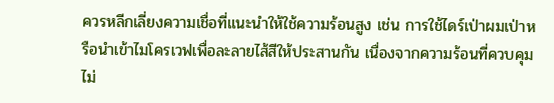ควรหลีกเลี่ยงความเชื่อที่แนะนำให้ใช้ความร้อนสูง เช่น การใช้ไดร์เป่าผมเป่าหรือนำเข้าไมโครเวฟเพื่อละลายไส้สีให้ประสานกัน เนื่องจากความร้อนที่ควบคุมไม่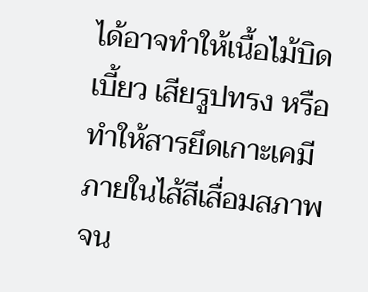ได้อาจทำให้เนื้อไม้บิดเบี้ยว เสียรูปทรง หรือทำให้สารยึดเกาะเคมีภายในไส้สีเสื่อมสภาพจน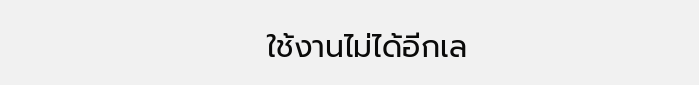ใช้งานไม่ได้อีกเล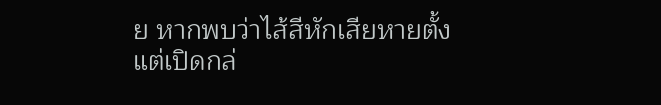ย หากพบว่าไส้สีหักเสียหายตั้งแต่เปิดกล่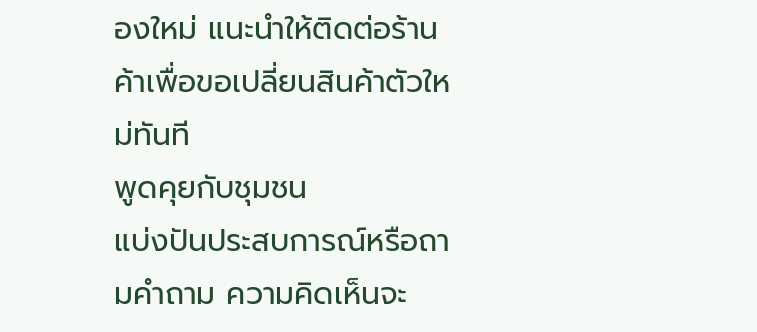องใหม่ แนะนำให้ติดต่อร้านค้าเพื่อขอเปลี่ยนสินค้าตัวใหม่ทันที
พูดคุยกับชุมชน
แบ่งปันประสบการณ์หรือถามคำถาม ความคิดเห็นจะ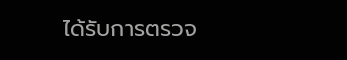ได้รับการตรวจ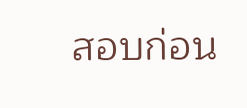สอบก่อน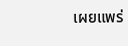เผยแพร่